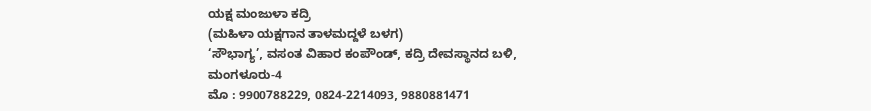ಯಕ್ಷ ಮಂಜುಳಾ ಕದ್ರಿ
(ಮಹಿಳಾ ಯಕ್ಷಗಾನ ತಾಳಮದ್ದಳೆ ಬಳಗ)
‘ಸೌಭಾಗ್ಯ’, ವಸಂತ ವಿಹಾರ ಕಂಪೌಂಡ್, ಕದ್ರಿ ದೇವಸ್ಥಾನದ ಬಳಿ, ಮಂಗಳೂರು-4
ಮೊ : 9900788229, 0824-2214093, 9880881471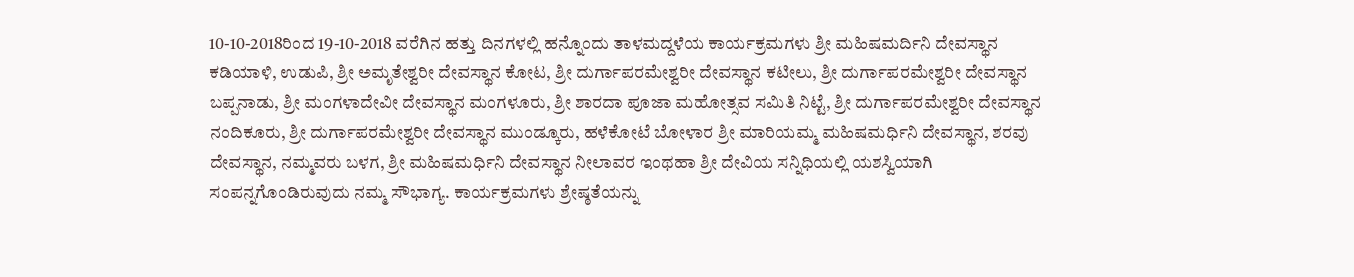10-10-2018ರಿಂದ 19-10-2018 ವರೆಗಿನ ಹತ್ತು ದಿನಗಳಲ್ಲಿ ಹನ್ನೊಂದು ತಾಳಮದ್ದಳೆಯ ಕಾರ್ಯಕ್ರಮಗಳು ಶ್ರೀ ಮಹಿಷಮರ್ದಿನಿ ದೇವಸ್ಥಾನ ಕಡಿಯಾಳಿ, ಉಡುಪಿ, ಶ್ರೀ ಅಮೃತೇಶ್ವರೀ ದೇವಸ್ಥಾನ ಕೋಟ, ಶ್ರೀ ದುರ್ಗಾಪರಮೇಶ್ವರೀ ದೇವಸ್ಥಾನ ಕಟೀಲು, ಶ್ರೀ ದುರ್ಗಾಪರಮೇಶ್ವರೀ ದೇವಸ್ಥಾನ ಬಪ್ಪನಾಡು, ಶ್ರೀ ಮಂಗಳಾದೇವೀ ದೇವಸ್ಥಾನ ಮಂಗಳೂರು, ಶ್ರೀ ಶಾರದಾ ಪೂಜಾ ಮಹೋತ್ಸವ ಸಮಿತಿ ನಿಟ್ಟೆ, ಶ್ರೀ ದುರ್ಗಾಪರಮೇಶ್ವರೀ ದೇವಸ್ಥಾನ ನಂದಿಕೂರು, ಶ್ರೀ ದುರ್ಗಾಪರಮೇಶ್ವರೀ ದೇವಸ್ಥಾನ ಮುಂಡ್ಕೂರು, ಹಳೆಕೋಟೆ ಬೋಳಾರ ಶ್ರೀ ಮಾರಿಯಮ್ಮ ಮಹಿಷಮರ್ಧಿನಿ ದೇವಸ್ಥಾನ, ಶರವು ದೇವಸ್ಥಾನ, ನಮ್ಮವರು ಬಳಗ, ಶ್ರೀ ಮಹಿಷಮರ್ಧಿನಿ ದೇವಸ್ಥಾನ ನೀಲಾವರ ಇಂಥಹಾ ಶ್ರೀ ದೇವಿಯ ಸನ್ನಿಧಿಯಲ್ಲಿ ಯಶಸ್ವಿಯಾಗಿ ಸಂಪನ್ನಗೊಂಡಿರುವುದು ನಮ್ಮ ಸೌಭಾಗ್ಯ. ಕಾರ್ಯಕ್ರಮಗಳು ಶ್ರೇಷ್ಠತೆಯನ್ನು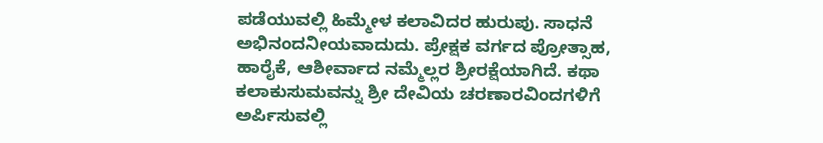ಪಡೆಯುವಲ್ಲಿ ಹಿಮ್ಮೇಳ ಕಲಾವಿದರ ಹುರುಪು. ಸಾಧನೆ ಅಭಿನಂದನೀಯವಾದುದು. ಪ್ರೇಕ್ಷಕ ವರ್ಗದ ಪ್ರೋತ್ಸಾಹ, ಹಾರೈಕೆ, ಆಶೀರ್ವಾದ ನಮ್ಮೆಲ್ಲರ ಶ್ರೀರಕ್ಷೆಯಾಗಿದೆ. ಕಥಾ ಕಲಾಕುಸುಮವನ್ನು ಶ್ರೀ ದೇವಿಯ ಚರಣಾರವಿಂದಗಳಿಗೆ ಅರ್ಪಿಸುವಲ್ಲಿ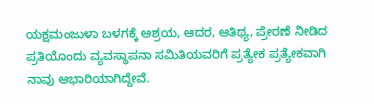ಯಕ್ಷಮಂಜುಳಾ ಬಳಗಕ್ಕೆ ಆಶ್ರಯ, ಆದರ, ಆತಿಥ್ಯ, ಪ್ರೇರಣೆ ನೀಡಿದ ಪ್ರತಿಯೊಂದು ವ್ಯವಸ್ಥಾಪನಾ ಸಮಿತಿಯವರಿಗೆ ಪ್ರತ್ಯೇಕ ಪ್ರತ್ಯೇಕವಾಗಿ ನಾವು ಆಭಾರಿಯಾಗಿದ್ದೇವೆ.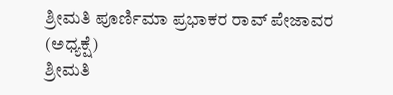ಶ್ರೀಮತಿ ಪೂರ್ಣಿಮಾ ಪ್ರಭಾಕರ ರಾವ್ ಪೇಜಾವರ (ಅಧ್ಯಕ್ಷೆ)
ಶ್ರೀಮತಿ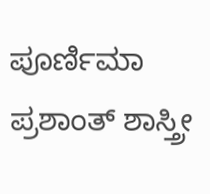ಪೂರ್ಣಿಮಾ ಪ್ರಶಾಂತ್ ಶಾಸ್ತ್ರೀ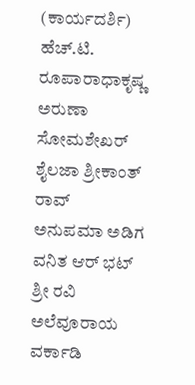(ಕಾರ್ಯದರ್ಶಿ)
ಹೆಚ್.ಟಿ. ರೂಪಾರಾಧಾಕೃಷ್ಣ
ಅರುಣಾ ಸೋಮಶೇಖರ್
ಶೈಲಜಾ ಶ್ರೀಕಾಂತ್ ರಾವ್
ಅನುಪಮಾ ಅಡಿಗ
ವನಿತ ಆರ್ ಭಟ್
ಶ್ರೀ ರವಿ ಅಲೆವೂರಾಯ ವರ್ಕಾಡಿ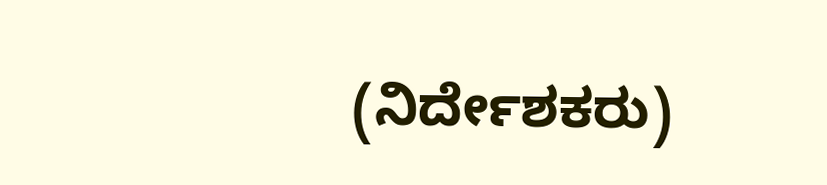(ನಿರ್ದೇಶಕರು)